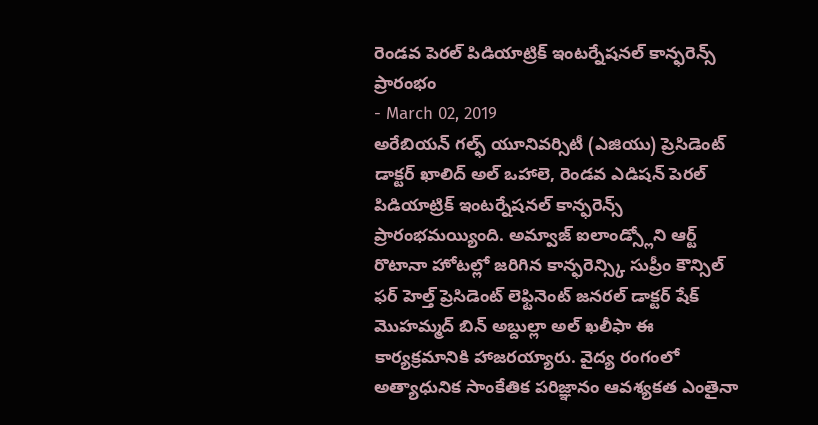రెండవ పెరల్ పిడియాట్రిక్ ఇంటర్నేషనల్ కాన్ఫరెన్స్ ప్రారంభం
- March 02, 2019
అరేబియన్ గల్ఫ్ యూనివర్సిటీ (ఎజియు) ప్రెసిడెంట్ డాక్టర్ ఖాలిద్ అల్ ఒహాలె, రెండవ ఎడిషన్ పెరల్ పిడియాట్రిక్ ఇంటర్నేషనల్ కాన్ఫరెన్స్ ప్రారంభమయ్యింది. అమ్వాజ్ ఐలాండ్స్లోని ఆర్ట్ రొటానా హోటల్లో జరిగిన కాన్ఫరెన్స్కి సుప్రీం కౌన్సిల్ ఫర్ హెల్త్ ప్రెసిడెంట్ లెఫ్టినెంట్ జనరల్ డాక్టర్ షేక్ మొహమ్మద్ బిన్ అబ్దుల్లా అల్ ఖలీఫా ఈ కార్యక్రమానికి హాజరయ్యారు. వైద్య రంగంలో అత్యాధునిక సాంకేతిక పరిజ్ఞానం ఆవశ్యకత ఎంతైనా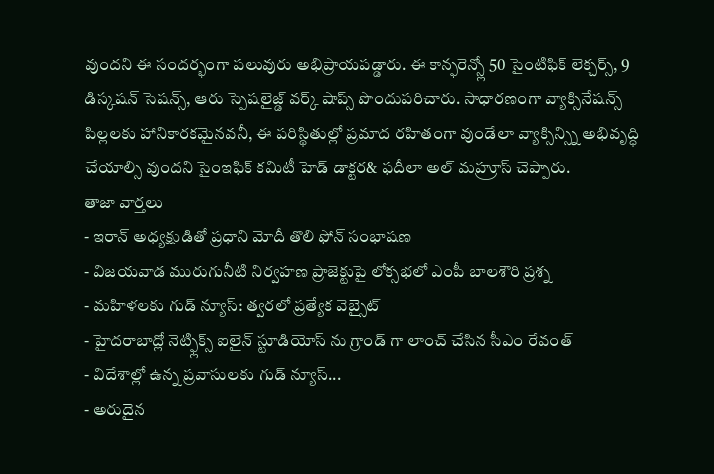వుందని ఈ సందర్భంగా పలువురు అభిప్రాయపడ్డారు. ఈ కాన్ఫరెన్స్లో 50 సైంటిఫిక్ లెక్చర్స్, 9 డిస్కషన్ సెషన్స్, ఆరు స్పెషలైజ్డ్ వర్క్ షాప్స్ పొందుపరిచారు. సాధారణంగా వ్యాక్సినేషన్స్ పిల్లలకు హానికారకమైనవనీ, ఈ పరిస్థితుల్లో ప్రమాద రహితంగా వుండేలా వ్యాక్సిన్స్ని అభివృద్ధి చేయాల్సి వుందని సైంఇఫిక్ కమిటీ హెడ్ డాక్టర& ఫదీలా అల్ మహ్రూస్ చెప్పారు.
తాజా వార్తలు
- ఇరాన్ అధ్యక్షుడితో ప్రధాని మోదీ తొలి ఫోన్ సంభాషణ
- విజయవాడ మురుగునీటి నిర్వహణ ప్రాజెక్టుపై లోక్సభలో ఎంపీ బాలశౌరి ప్రశ్న
- మహిళలకు గుడ్ న్యూస్: త్వరలో ప్రత్యేక వెబ్సైట్
- హైదరాబాద్లో నెట్ఫ్లిక్స్ ఐలైన్ స్టూడియోస్ ను గ్రాండ్ గా లాంచ్ చేసిన సీఎం రేవంత్
- విదేశాల్లో ఉన్న ప్రవాసులకు గుడ్ న్యూస్...
- అరుదైన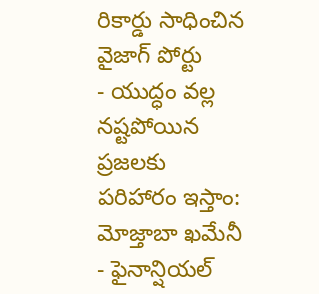రికార్డు సాధించిన వైజాగ్ పోర్టు
- యుద్ధం వల్ల నష్టపోయిన ప్రజలకు పరిహారం ఇస్తాం: మోజ్తాబా ఖమేనీ
- ఫైనాన్షియల్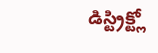డిస్ట్రిక్ట్లో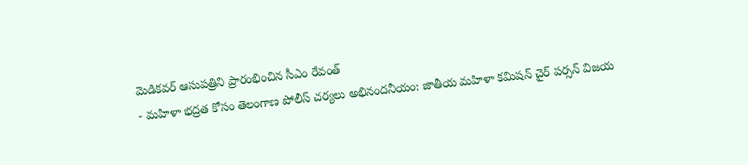మెడికవర్ ఆసుపత్రిని ప్రారంభించిన సీఎం రేవంత్
- మహిళా భద్రత కోసం తెలంగాణ పోలీస్ చర్యలు అభినందనీయం: జాతీయ మహిళా కమిషన్ చైర్ పర్సన్ విజయ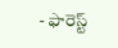- ఫారెస్ట్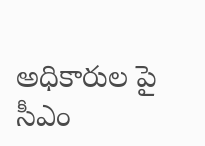అధికారుల పై సీఎం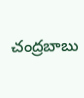చంద్రబాబు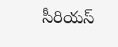సీరియస్